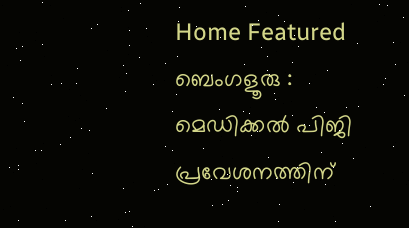Home Featured ബെംഗളൂരു : മെഡിക്കൽ പിജി പ്രവേശനത്തിന്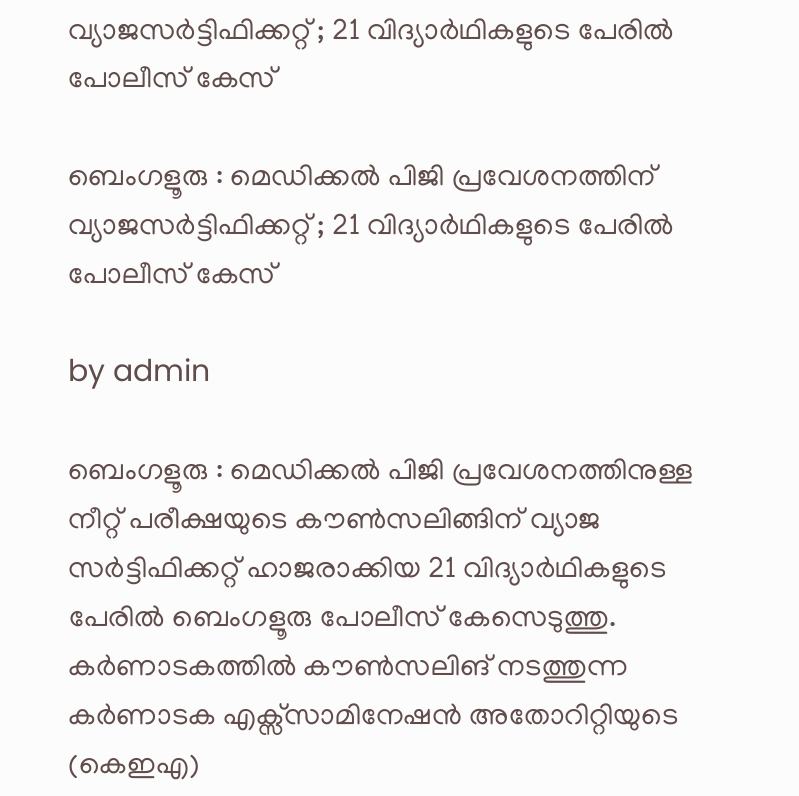വ്യാജസർട്ടിഫിക്കറ്റ് ; 21 വിദ്യാർഥികളുടെ പേരിൽ പോലീസ് കേസ്

ബെംഗളൂരു : മെഡിക്കൽ പിജി പ്രവേശനത്തിന് വ്യാജസർട്ടിഫിക്കറ്റ് ; 21 വിദ്യാർഥികളുടെ പേരിൽ പോലീസ് കേസ്

by admin

ബെംഗളൂരു : മെഡിക്കൽ പിജി പ്രവേശനത്തിനുള്ള നീറ്റ് പരീക്ഷയുടെ കൗൺസലിങ്ങിന് വ്യാജ സർട്ടിഫിക്കറ്റ് ഹാജരാക്കിയ 21 വിദ്യാർഥികളുടെ പേരിൽ ബെംഗളൂരു പോലീസ് കേസെടുത്തു. കർണാടകത്തിൽ കൗൺസലിങ് നടത്തുന്ന കർണാടക എക്സ്‌സാമിനേഷൻ അതോറിറ്റിയുടെ (കെഇഎ)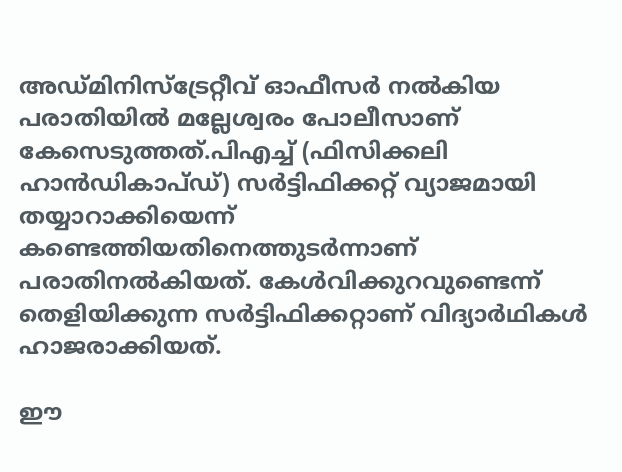അഡ്മ‌ിനിസ്ട്രേറ്റീവ് ഓഫീസർ നൽകിയ പരാതിയിൽ മല്ലേശ്വരം പോലീസാണ് കേസെടുത്തത്.പിഎച്ച് (ഫിസിക്കലി ഹാൻഡികാപ്ഡ്) സർട്ടിഫിക്കറ്റ് വ്യാജമായി തയ്യാറാക്കിയെന്ന് കണ്ടെത്തിയതിനെത്തുടർന്നാണ് പരാതിനൽകിയത്. കേൾവിക്കുറവുണ്ടെന്ന് തെളിയിക്കുന്ന സർട്ടിഫിക്കറ്റാണ് വിദ്യാർഥികൾ ഹാജരാക്കിയത്.

ഈ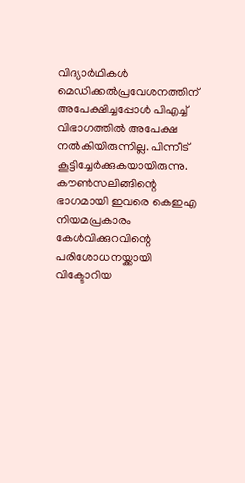വിദ്യാർഥികൾ മെഡിക്കൽപ്രവേശനത്തിന് അപേക്ഷിച്ചപ്പോൾ പിഎച്ച് വിഭാഗത്തിൽ അപേക്ഷ നൽകിയിരുന്നില്ല. പിന്നീട് കൂട്ടിച്ചേർക്കുകയായിരുന്നു. കൗൺസലിങ്ങിന്റെ ഭാഗമായി ഇവരെ കെഇഎ നിയമപ്രകാരം കേൾവിക്കുറവിന്റെ പരിശോധനയ്ക്കായി വിക്ടോറിയ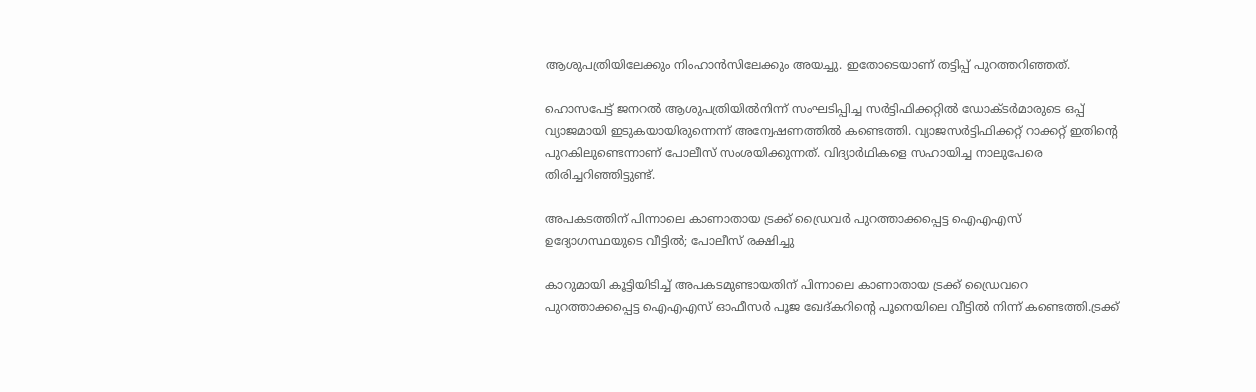ആശുപത്രിയിലേക്കും നിംഹാൻസിലേക്കും അയച്ചു. ഇതോടെയാണ് തട്ടിപ്പ് പുറത്തറിഞ്ഞത്.

ഹൊസപേട്ട് ജനറൽ ആശുപത്രിയിൽനിന്ന് സംഘടിപ്പിച്ച സർട്ടിഫിക്കറ്റിൽ ഡോക്‌ടർമാരുടെ ഒപ്പ് വ്യാജമായി ഇടുകയായിരുന്നെന്ന് അന്വേഷണത്തിൽ കണ്ടെത്തി. വ്യാജസർട്ടിഫിക്കറ്റ് റാക്കറ്റ് ഇതിന്റെ പുറകിലുണ്ടെന്നാണ് പോലീസ് സംശയിക്കുന്നത്. വിദ്യാർഥികളെ സഹായിച്ച നാലുപേരെ തിരിച്ചറിഞ്ഞിട്ടുണ്ട്.

അപകടത്തിന് പിന്നാലെ കാണാതായ ട്രക്ക് ഡ്രൈവര്‍ പുറത്താക്കപ്പെട്ട ഐഎഎസ് ഉദ്യോഗസ്ഥയുടെ വീട്ടില്‍; പോലീസ് രക്ഷിച്ചു

കാറുമായി കൂട്ടിയിടിച്ച്‌ അപകടമുണ്ടായതിന് പിന്നാലെ കാണാതായ ട്രക്ക് ഡ്രൈവറെ പുറത്താക്കപ്പെട്ട ഐഎഎസ് ഓഫീസര്‍ പൂജ ഖേദ്കറിന്‍റെ പൂനെയിലെ വീട്ടില്‍ നിന്ന് കണ്ടെത്തി.ട്രക്ക്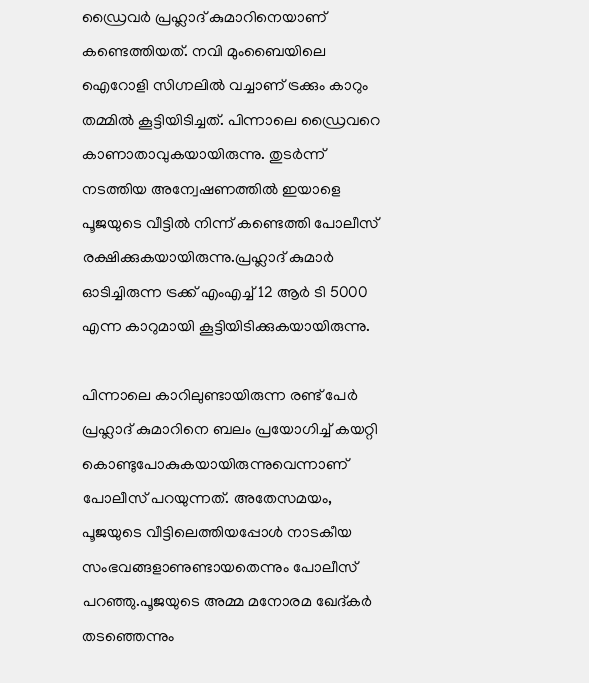ഡ്രൈവര്‍ പ്രഹ്ലാദ് കുമാറിനെയാണ് കണ്ടെത്തിയത്. നവി മുംബൈയിലെ ഐറോളി സിഗ്നലില്‍ വച്ചാണ് ട്രക്കും കാറും തമ്മില്‍ കൂട്ടിയിടിച്ചത്. പിന്നാലെ ഡ്രൈവറെ കാണാതാവുകയായിരുന്നു. തുടർന്ന് നടത്തിയ അന്വേഷണത്തില്‍ ഇയാളെ പൂജയുടെ വീട്ടില്‍ നിന്ന് കണ്ടെത്തി പോലീസ് രക്ഷിക്കുകയായിരുന്നു.പ്രഹ്ലാദ് കുമാര്‍ ഓടിച്ചിരുന്ന ട്രക്ക് എംഎച്ച്‌ 12 ആര്‍ ടി 5000 എന്ന കാറുമായി കൂട്ടിയിടിക്കുകയായിരുന്നു.

പിന്നാലെ കാറിലുണ്ടായിരുന്ന രണ്ട് പേര്‍ പ്രഹ്ലാദ് കുമാറിനെ ബലം പ്രയോഗിച്ച്‌ കയറ്റി കൊണ്ടുപോകുകയായിരുന്നുവെന്നാണ് പോലീസ് പറയുന്നത്. അതേസമയം, പൂജയുടെ വീട്ടിലെത്തിയപ്പോള്‍ നാടകീയ സംഭവങ്ങളാണുണ്ടായതെന്നും പോലീസ് പറഞ്ഞു.പൂജയുടെ അമ്മ മനോരമ ഖേദ്കര്‍ തടഞ്ഞെന്നും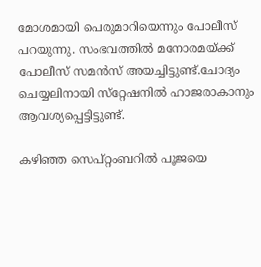മോശമായി പെരുമാറിയെന്നും പോലീസ് പറയുന്നു. സംഭവത്തില്‍ മനോരമയ്ക്ക് പോലീസ് സമന്‍സ് അയച്ചിട്ടുണ്ട്.ചോദ്യം ചെയ്യലിനായി സ്‌റ്റേഷനില്‍ ഹാജരാകാനും ആവശ്യപ്പെട്ടിട്ടുണ്ട്.

കഴിഞ്ഞ സെപ്റ്റംബറില്‍ പൂജയെ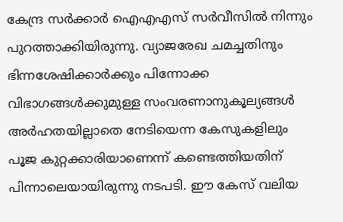കേന്ദ്ര സര്‍ക്കാര്‍ ഐഎഎസ് സര്‍വീസില്‍ നിന്നും പുറത്താക്കിയിരുന്നു. വ്യാജരേഖ ചമച്ചതിനും ഭിന്നശേഷിക്കാര്‍ക്കും പിന്നോക്ക വിഭാഗങ്ങള്‍ക്കുമുള്ള സംവരണാനുകൂല്യങ്ങള്‍ അര്‍ഹതയില്ലാതെ നേടിയെന്ന കേസുകളിലും പൂജ കുറ്റക്കാരിയാണെന്ന് കണ്ടെത്തിയതിന് പിന്നാലെയായിരുന്നു നടപടി. ഈ കേസ് വലിയ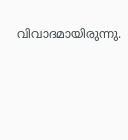വിവാദമായിരുന്നു.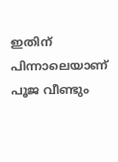ഇതിന് പിന്നാലെയാണ് പൂജ വീണ്ടും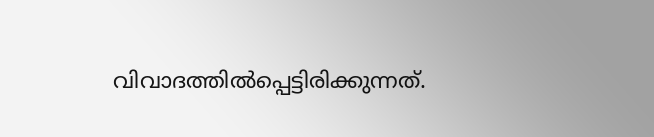വിവാദത്തില്‍പ്പെട്ടിരിക്കുന്നത്.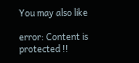You may also like

error: Content is protected !!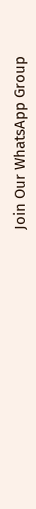Join Our WhatsApp Group